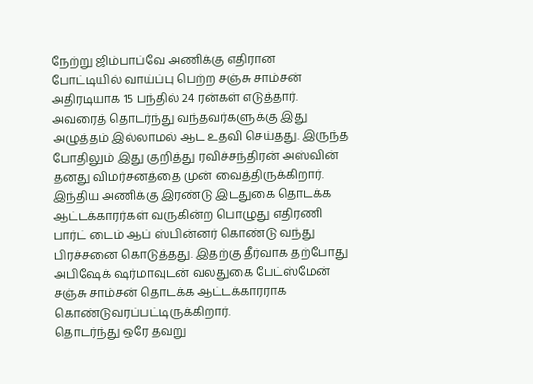நேற்று ஜிம்பாப்வே அணிக்கு எதிரான போட்டியில் வாய்ப்பு பெற்ற சஞ்சு சாம்சன் அதிரடியாக 15 பந்தில் 24 ரன்கள் எடுத்தார். அவரைத் தொடர்ந்து வந்தவர்களுக்கு இது அழுத்தம் இல்லாமல் ஆட உதவி செய்தது. இருந்த போதிலும் இது குறித்து ரவிச்சந்திரன் அஸ்வின் தனது விமர்சனத்தை முன் வைத்திருக்கிறார்.
இந்திய அணிக்கு இரண்டு இடதுகை தொடக்க ஆட்டக்காரர்கள் வருகின்ற பொழுது எதிரணி பார்ட் டைம் ஆப் ஸ்பின்னர் கொண்டு வந்து பிரச்சனை கொடுத்தது. இதற்கு தீர்வாக தற்போது அபிஷேக் ஷர்மாவுடன் வலதுகை பேட்ஸ்மேன் சஞ்சு சாம்சன் தொடக்க ஆட்டக்காரராக கொண்டுவரப்பட்டிருக்கிறார்.
தொடர்ந்து ஒரே தவறு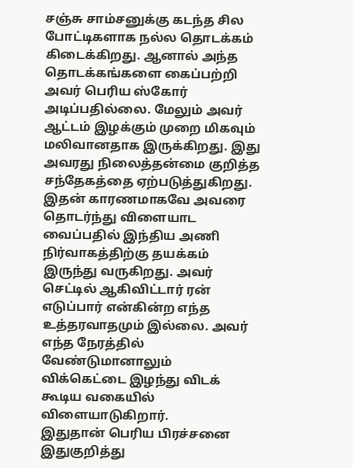சஞ்சு சாம்சனுக்கு கடந்த சில போட்டிகளாக நல்ல தொடக்கம் கிடைக்கிறது. ஆனால் அந்த தொடக்கங்களை கைப்பற்றி அவர் பெரிய ஸ்கோர் அடிப்பதில்லை. மேலும் அவர் ஆட்டம் இழக்கும் முறை மிகவும் மலிவானதாக இருக்கிறது. இது அவரது நிலைத்தன்மை குறித்த சந்தேகத்தை ஏற்படுத்துகிறது.
இதன் காரணமாகவே அவரை தொடர்ந்து விளையாட வைப்பதில் இந்திய அணி நிர்வாகத்திற்கு தயக்கம் இருந்து வருகிறது. அவர் செட்டில் ஆகிவிட்டார் ரன் எடுப்பார் என்கின்ற எந்த உத்தரவாதமும் இல்லை. அவர் எந்த நேரத்தில் வேண்டுமானாலும் விக்கெட்டை இழந்து விடக் கூடிய வகையில் விளையாடுகிறார்.
இதுதான் பெரிய பிரச்சனை
இதுகுறித்து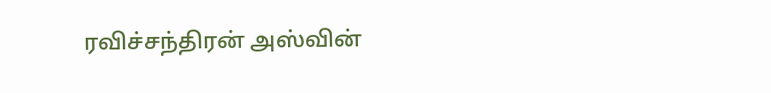ரவிச்சந்திரன் அஸ்வின்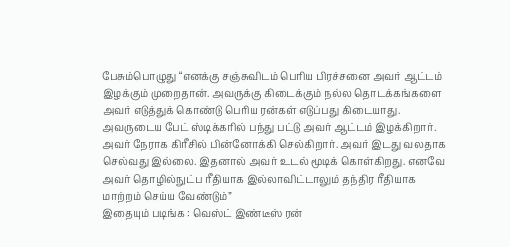பேசும்பொழுது “எனக்கு சஞ்சுவிடம் பெரிய பிரச்சனை அவர் ஆட்டம் இழக்கும் முறைதான். அவருக்கு கிடைக்கும் நல்ல தொடக்கங்களை அவர் எடுத்துக் கொண்டு பெரிய ரன்கள் எடுப்பது கிடையாது. அவருடைய பேட் ஸ்டிக்கரில் பந்து பட்டு அவர் ஆட்டம் இழக்கிறார். அவர் நேராக கிரீசில் பின்னோக்கி செல்கிறார். அவர் இடது வலதாக செல்வது இல்லை. இதனால் அவர் உடல் மூடிக் கொள்கிறது. எனவே அவர் தொழில்நுட்ப ரீதியாக இல்லாவிட்டாலும் தந்திர ரீதியாக மாற்றம் செய்ய வேண்டும்”
இதையும் படிங்க : வெஸ்ட் இண்டீஸ் ரன்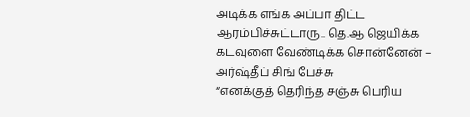அடிக்க எங்க அப்பா திட்ட ஆரம்பிச்சுட்டாரு.. தெ.ஆ ஜெயிக்க கடவுளை வேண்டிக்க சொன்னேன் – அர்ஷ்தீப் சிங் பேச்சு
“எனக்குத் தெரிந்த சஞ்சு பெரிய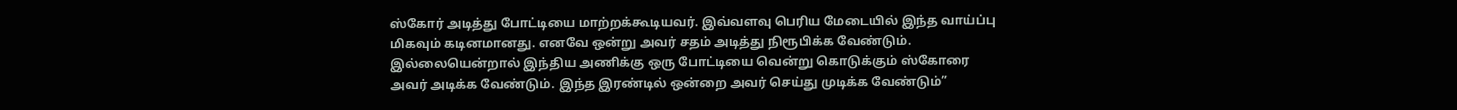ஸ்கோர் அடித்து போட்டியை மாற்றக்கூடியவர். இவ்வளவு பெரிய மேடையில் இந்த வாய்ப்பு மிகவும் கடினமானது. எனவே ஒன்று அவர் சதம் அடித்து நிரூபிக்க வேண்டும். இல்லையென்றால் இந்திய அணிக்கு ஒரு போட்டியை வென்று கொடுக்கும் ஸ்கோரை அவர் அடிக்க வேண்டும். இந்த இரண்டில் ஒன்றை அவர் செய்து முடிக்க வேண்டும்”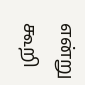என்று கூறி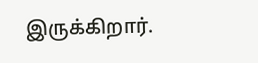இருக்கிறார்.